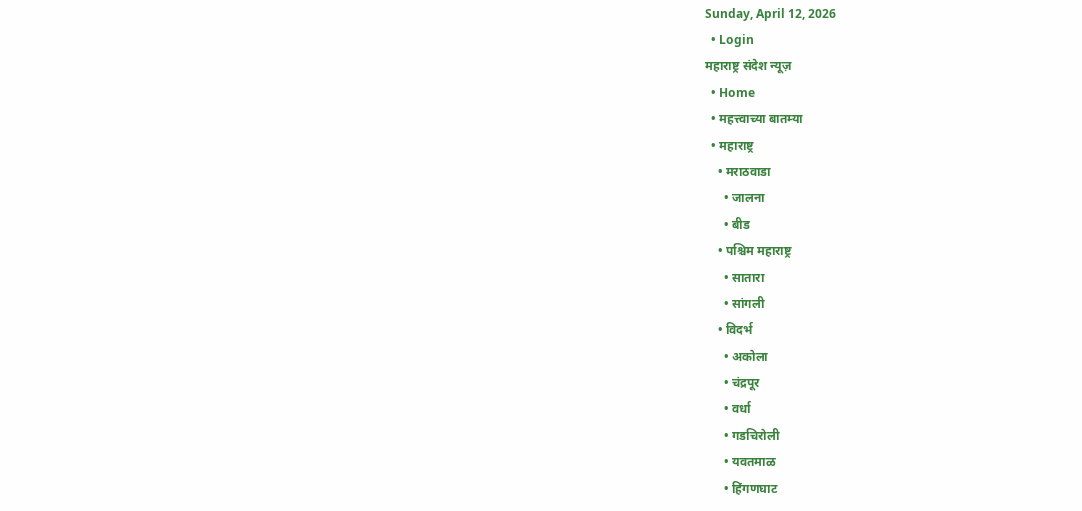Sunday, April 12, 2026
  • Login
महाराष्ट्र संदेश न्यूज़
  • Home
  • महत्त्वाच्या बातम्या
  • महाराष्ट्र
    • मराठवाडा
      • जालना
      • बीड
    • पश्चिम महाराष्ट्र
      • सातारा
      • सांगली
    • विदर्भ
      • अकोला
      • चंद्रपूर
      • वर्धा
      • गडचिरोली
      • यवतमाळ
      • हिंगणघाट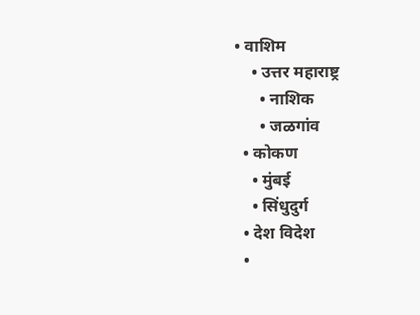• वाशिम
    • उत्तर महाराष्ट्र
      • नाशिक
      • जळगांव
  • कोकण
    • मुंबई
    • सिंधुदुर्ग
  • देश विदेश
  •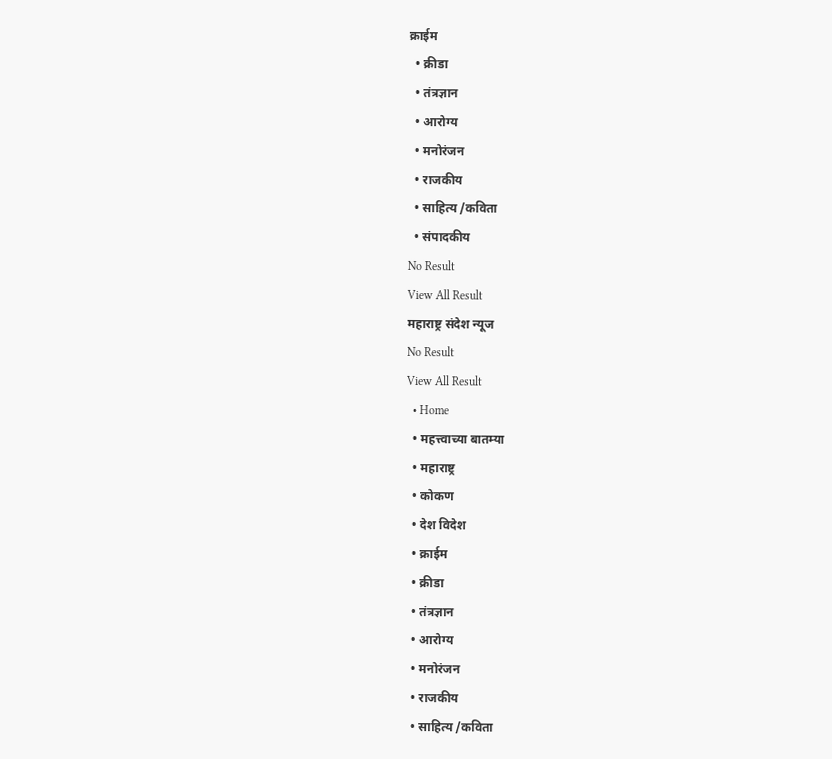क्राईम
  • क्रीडा
  • तंत्रज्ञान
  • आरोग्य
  • मनोरंजन
  • राजकीय
  • साहित्य /कविता
  • संपादकीय
No Result
View All Result
महाराष्ट्र संदेश न्यूज
No Result
View All Result
  • Home
  • महत्त्वाच्या बातम्या
  • महाराष्ट्र
  • कोकण
  • देश विदेश
  • क्राईम
  • क्रीडा
  • तंत्रज्ञान
  • आरोग्य
  • मनोरंजन
  • राजकीय
  • साहित्य /कविता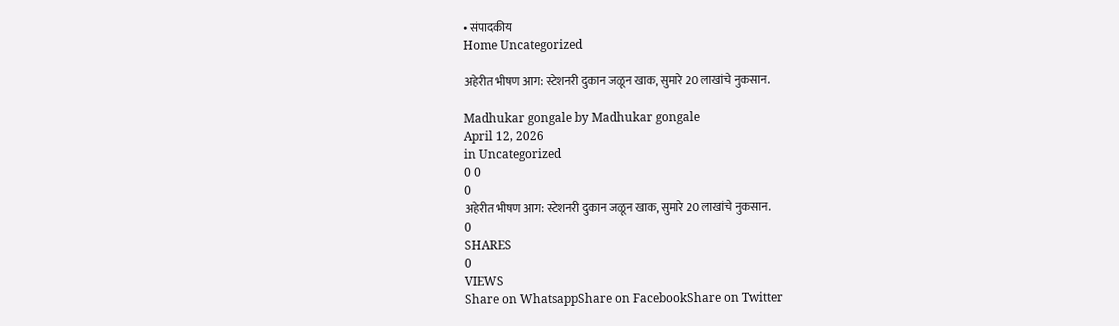• संपादकीय
Home Uncategorized

अहेरीत भीषण आग: स्टेशनरी दुकान जळून खाक, सुमारे 20 लाखांचे नुकसान.

Madhukar gongale by Madhukar gongale
April 12, 2026
in Uncategorized
0 0
0
अहेरीत भीषण आग: स्टेशनरी दुकान जळून खाक, सुमारे 20 लाखांचे नुकसान.
0
SHARES
0
VIEWS
Share on WhatsappShare on FacebookShare on Twitter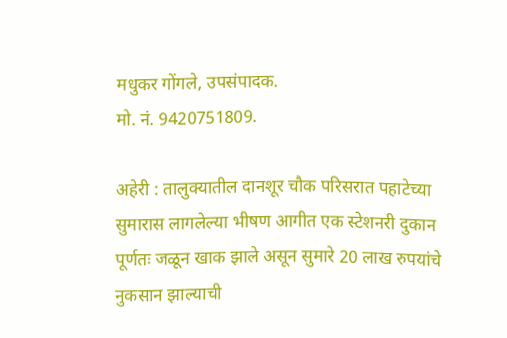मधुकर गोंगले, उपसंपादक.
मो. नं. 9420751809.

अहेरी : तालुक्यातील दानशूर चौक परिसरात पहाटेच्या सुमारास लागलेल्या भीषण आगीत एक स्टेशनरी दुकान पूर्णतः जळून खाक झाले असून सुमारे 20 लाख रुपयांचे नुकसान झाल्याची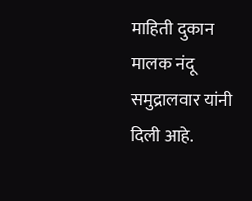माहिती दुकान मालक नंदू समुद्रालवार यांनी दिली आहे.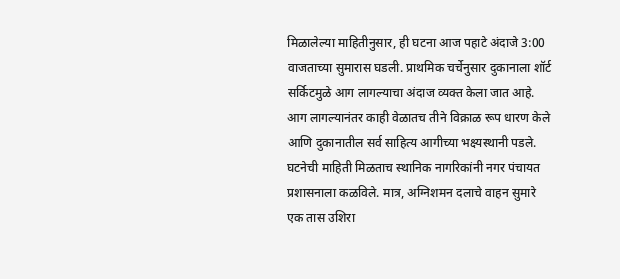मिळालेल्या माहितीनुसार, ही घटना आज पहाटे अंदाजे 3:00 वाजताच्या सुमारास घडली. प्राथमिक चर्चेनुसार दुकानाला शॉर्ट सर्किटमुळे आग लागल्याचा अंदाज व्यक्त केला जात आहे. आग लागल्यानंतर काही वेळातच तीने विक्राळ रूप धारण केले आणि दुकानातील सर्व साहित्य आगीच्या भक्ष्यस्थानी पडले.
घटनेची माहिती मिळताच स्थानिक नागरिकांनी नगर पंचायत प्रशासनाला कळविले. मात्र, अग्निशमन दलाचे वाहन सुमारे एक तास उशिरा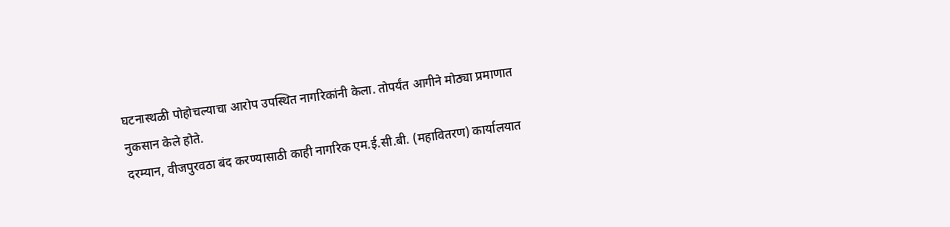घटनास्थळी पोहोचल्याचा आरोप उपस्थित नागरिकांनी केला. तोपर्यंत आगीने मोठ्या प्रमाणात नुकसान केले होते.
दरम्यान, वीजपुरवठा बंद करण्यासाठी काही नागरिक एम.ई.सी.बी. (महावितरण) कार्यालयात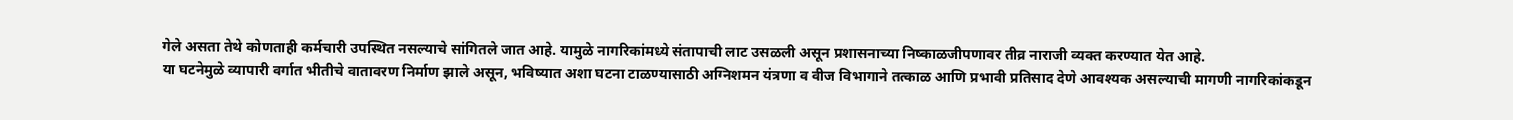गेले असता तेथे कोणताही कर्मचारी उपस्थित नसल्याचे सांगितले जात आहे. यामुळे नागरिकांमध्ये संतापाची लाट उसळली असून प्रशासनाच्या निष्काळजीपणावर तीव्र नाराजी व्यक्त करण्यात येत आहे.
या घटनेमुळे व्यापारी वर्गात भीतीचे वातावरण निर्माण झाले असून, भविष्यात अशा घटना टाळण्यासाठी अग्निशमन यंत्रणा व वीज विभागाने तत्काळ आणि प्रभावी प्रतिसाद देणे आवश्यक असल्याची मागणी नागरिकांकडून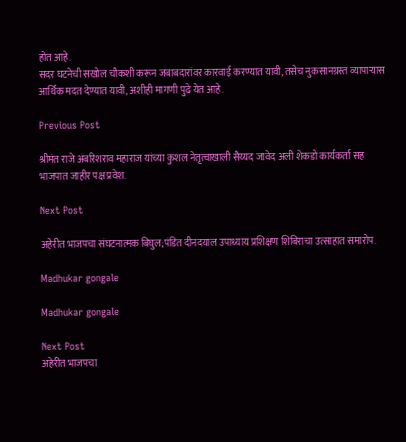होत आहे.
सदर घटनेची सखोल चौकशी करून जबाबदारांवर कारवाई करण्यात यावी, तसेच नुकसानग्रस्त व्यापाऱ्यास आर्थिक मदत देण्यात यावी, अशीही मागणी पुढे येत आहे.

Previous Post

श्रीमंत राजे अंबरिशराव महाराज यांच्या कुशल नेतृत्वाखाली सैय्यद जावेद अली शेकडो कार्यकर्ता सह भाजपात जाहीर पक्ष प्रवेश.

Next Post

अहेरीत भाजपचा संघटनात्मक बिघुल;पंडित दीनदयाल उपाध्याय प्रशिक्षण शिबिराचा उत्साहात समारोप.

Madhukar gongale

Madhukar gongale

Next Post
अहेरीत भाजपचा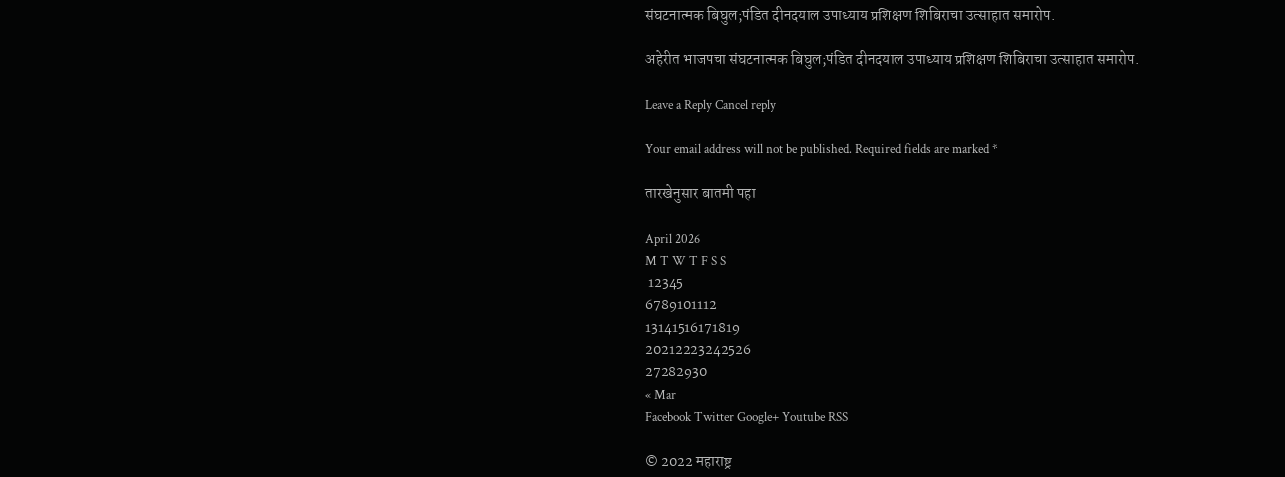संघटनात्मक बिघुल;पंडित दीनदयाल उपाध्याय प्रशिक्षण शिबिराचा उत्साहात समारोप.

अहेरीत भाजपचा संघटनात्मक बिघुल;पंडित दीनदयाल उपाध्याय प्रशिक्षण शिबिराचा उत्साहात समारोप.

Leave a Reply Cancel reply

Your email address will not be published. Required fields are marked *

तारखेनुसार बातमी पहा

April 2026
M T W T F S S
 12345
6789101112
13141516171819
20212223242526
27282930
« Mar
Facebook Twitter Google+ Youtube RSS

© 2022 महाराष्ट्र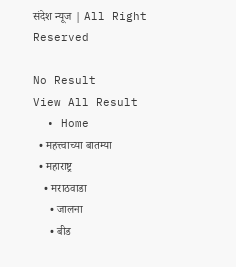संदेश न्यूज | All Right Reserved

No Result
View All Result
  • Home
  • महत्त्वाच्या बातम्या
  • महाराष्ट्र
    • मराठवाडा
      • जालना
      • बीड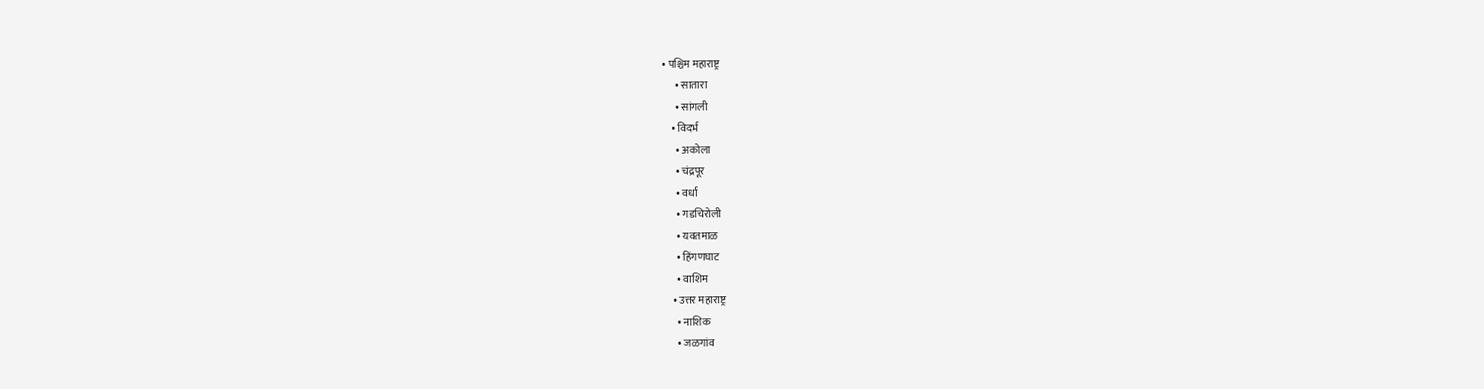• पश्चिम महाराष्ट्र
      • सातारा
      • सांगली
    • विदर्भ
      • अकोला
      • चंद्रपूर
      • वर्धा
      • गडचिरोली
      • यवतमाळ
      • हिंगणघाट
      • वाशिम
    • उत्तर महाराष्ट्र
      • नाशिक
      • जळगांव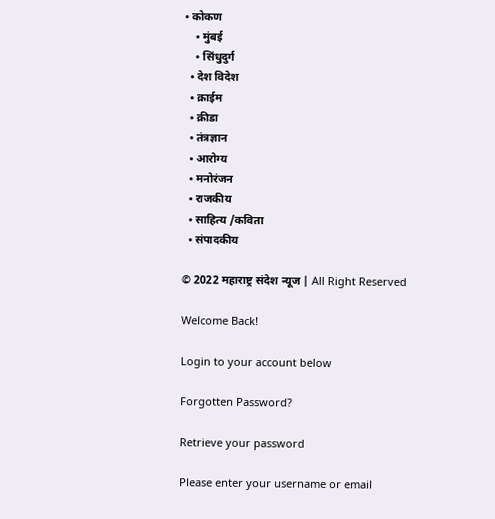• कोकण
    • मुंबई
    • सिंधुदुर्ग
  • देश विदेश
  • क्राईम
  • क्रीडा
  • तंत्रज्ञान
  • आरोग्य
  • मनोरंजन
  • राजकीय
  • साहित्य /कविता
  • संपादकीय

© 2022 महाराष्ट्र संदेश न्यूज | All Right Reserved

Welcome Back!

Login to your account below

Forgotten Password?

Retrieve your password

Please enter your username or email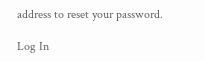address to reset your password.

Log In